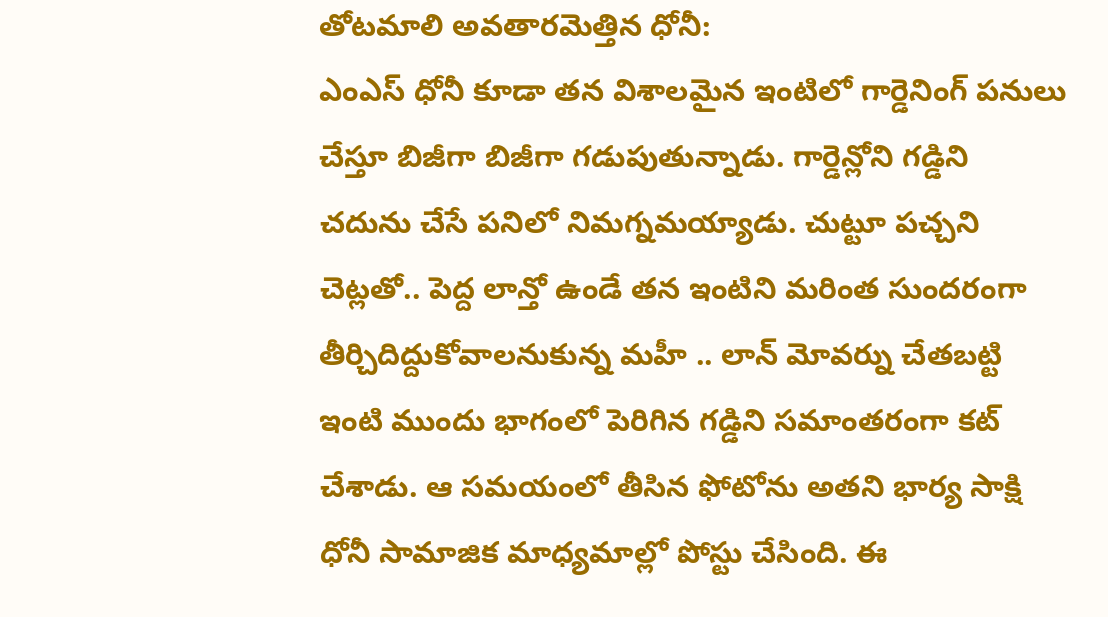తోటమాలి అవతారమెత్తిన ధోనీ:
ఎంఎస్ ధోనీ కూడా తన విశాలమైన ఇంటిలో గార్డెనింగ్ పనులు చేస్తూ బిజీగా బిజీగా గడుపుతున్నాడు. గార్డెన్లోని గడ్డిని చదును చేసే పనిలో నిమగ్నమయ్యాడు. చుట్టూ పచ్చని చెట్లతో.. పెద్ద లాన్తో ఉండే తన ఇంటిని మరింత సుందరంగా తీర్చిదిద్దుకోవాలనుకున్న మహీ .. లాన్ మోవర్ను చేతబట్టి ఇంటి ముందు భాగంలో పెరిగిన గడ్డిని సమాంతరంగా కట్ చేశాడు. ఆ సమయంలో తీసిన ఫోటోను అతని భార్య సాక్షి ధోనీ సామాజిక మాధ్యమాల్లో పోస్టు చేసింది. ఈ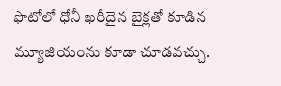ఫొటోలో ధోనీ ఖరీదైన బైక్లతో కూడిన మ్యూజియంను కూడా చూడవచ్చు.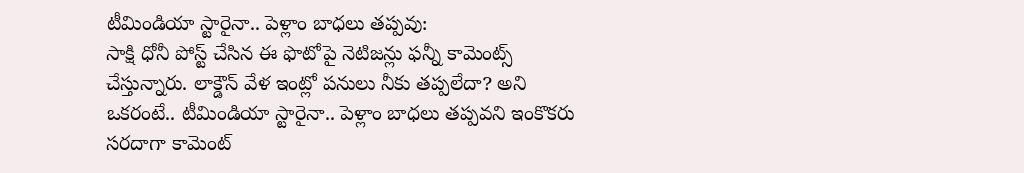టీమిండియా స్టారైనా.. పెళ్లాం బాధలు తప్పవు:
సాక్షి ధోనీ పోస్ట్ చేసిన ఈ ఫొటోపై నెటిజన్లు ఫన్నీ కామెంట్స్ చేస్తున్నారు. లాక్డౌన్ వేళ ఇంట్లో పనులు నీకు తప్పలేదా? అని ఒకరంటే.. టీమిండియా స్టారైనా.. పెళ్లాం బాధలు తప్పవని ఇంకొకరు సరదాగా కామెంట్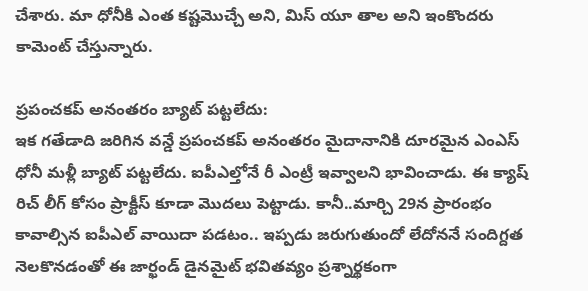చేశారు. మా ధోనీకి ఎంత కష్టమొచ్చే అని, మిస్ యూ తాల అని ఇంకొందరు కామెంట్ చేస్తున్నారు.

ప్రపంచకప్ అనంతరం బ్యాట్ పట్టలేదు:
ఇక గతేడాది జరిగిన వన్డే ప్రపంచకప్ అనంతరం మైదానానికి దూరమైన ఎంఎస్ ధోనీ మళ్లీ బ్యాట్ పట్టలేదు. ఐపీఎల్తోనే రీ ఎంట్రీ ఇవ్వాలని భావించాడు. ఈ క్యాష్ రిచ్ లీగ్ కోసం ప్రాక్టీస్ కూడా మొదలు పెట్టాడు. కానీ..మార్చి 29న ప్రారంభం కావాల్సిన ఐపీఎల్ వాయిదా పడటం.. ఇప్పడు జరుగుతుందో లేదోననే సందిగ్దత నెలకొనడంతో ఈ జార్ఖండ్ డైనమైట్ భవితవ్యం ప్రశ్నార్థకంగా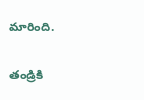మారింది.

తండ్రికి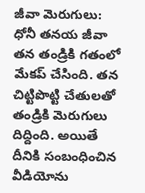జీవా మెరుగులు:
ధోనీ తనయ జీవా తన తండ్రికి గతంలో మేకప్ చేసింది. తన చిట్టిపొట్టి చేతులతో తండ్రికి మెరుగులు దిద్దింది. అయితే దీనికి సంబంధించిన వీడియోను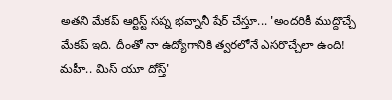అతని మేకప్ ఆర్టిస్ట్ సప్న భవ్నానీ షేర్ చేస్తూ... 'అందరికీ ముద్దొచ్చే మేకప్ ఇది. దీంతో నా ఉద్యోగానికి త్వరలోనే ఎసరొచ్చేలా ఉంది! మహీ.. మిస్ యూ దోస్త్'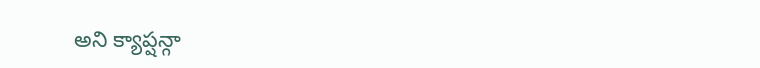అని క్యాప్షన్గా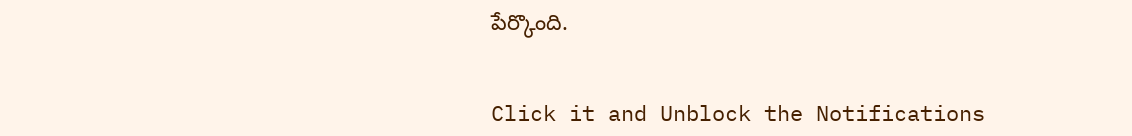పేర్కొంది.


Click it and Unblock the Notifications